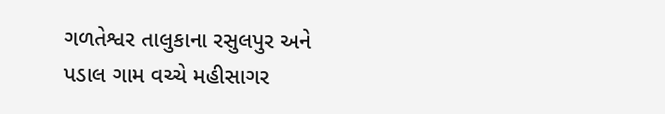ગળતેશ્વર તાલુકાના રસુલપુર અને પડાલ ગામ વચ્ચે મહીસાગર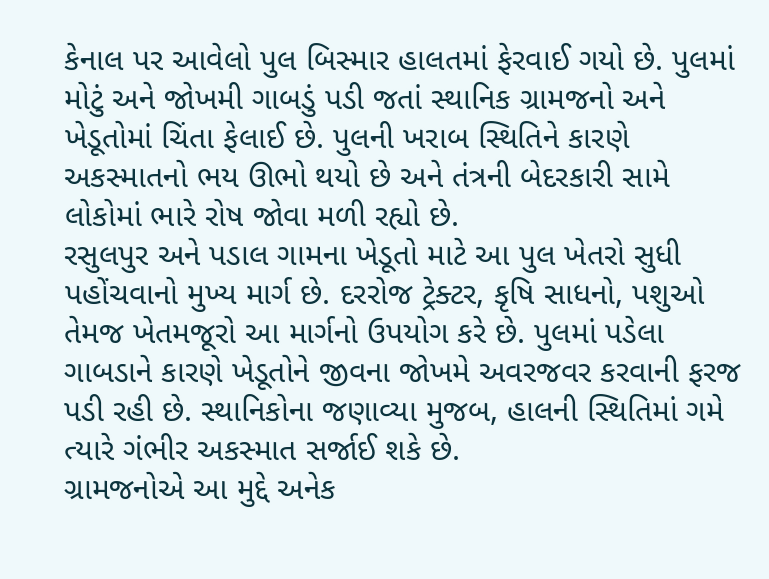કેનાલ પર આવેલો પુલ બિસ્માર હાલતમાં ફેરવાઈ ગયો છે. પુલમાં મોટું અને જોખમી ગાબડું પડી જતાં સ્થાનિક ગ્રામજનો અને ખેડૂતોમાં ચિંતા ફેલાઈ છે. પુલની ખરાબ સ્થિતિને કારણે અકસ્માતનો ભય ઊભો થયો છે અને તંત્રની બેદરકારી સામે લોકોમાં ભારે રોષ જોવા મળી રહ્યો છે.
રસુલપુર અને પડાલ ગામના ખેડૂતો માટે આ પુલ ખેતરો સુધી પહોંચવાનો મુખ્ય માર્ગ છે. દરરોજ ટ્રેક્ટર, કૃષિ સાધનો, પશુઓ તેમજ ખેતમજૂરો આ માર્ગનો ઉપયોગ કરે છે. પુલમાં પડેલા ગાબડાને કારણે ખેડૂતોને જીવના જોખમે અવરજવર કરવાની ફરજ પડી રહી છે. સ્થાનિકોના જણાવ્યા મુજબ, હાલની સ્થિતિમાં ગમે ત્યારે ગંભીર અકસ્માત સર્જાઈ શકે છે.
ગ્રામજનોએ આ મુદ્દે અનેક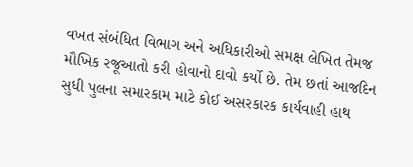વખત સંબંધિત વિભાગ અને અધિકારીઓ સમક્ષ લેખિત તેમજ મૌખિક રજૂઆતો કરી હોવાનો દાવો કર્યો છે. તેમ છતાં આજદિન સુધી પુલના સમારકામ માટે કોઈ અસરકારક કાર્યવાહી હાથ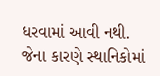ધરવામાં આવી નથી. જેના કારણે સ્થાનિકોમાં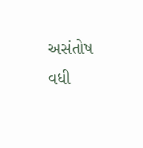અસંતોષ વધી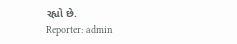રહ્યો છે.
Reporter: admin